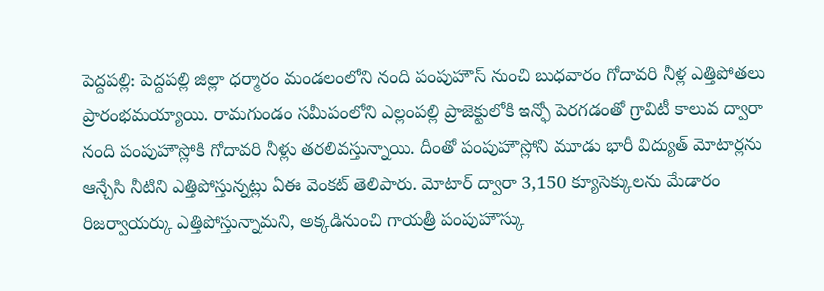పెద్దపల్లి: పెద్దపల్లి జిల్లా ధర్మారం మండలంలోని నంది పంపుహౌస్ నుంచి బుధవారం గోదావరి నీళ్ల ఎత్తిపోతలు ప్రారంభమయ్యాయి. రామగుండం సమీపంలోని ఎల్లంపల్లి ప్రాజెక్టులోకి ఇన్ఫో పెరగడంతో గ్రావిటీ కాలువ ద్వారా నంది పంపుహౌస్లోకి గోదావరి నీళ్లు తరలివస్తున్నాయి. దీంతో పంపుహౌస్లోని మూడు భారీ విద్యుత్ మోటార్లను ఆన్చేసి నీటిని ఎత్తిపోస్తున్నట్లు ఏఈ వెంకట్ తెలిపారు. మోటార్ ద్వారా 3,150 క్యూసెక్కులను మేడారం రిజర్వాయర్కు ఎత్తిపోస్తున్నామని, అక్కడినుంచి గాయత్రీ పంపుహౌస్కు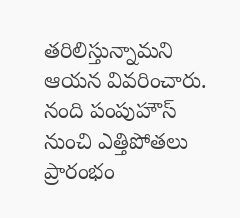తరిలిస్తున్నామని ఆయన వివరించారు.
నంది పంపుహౌస్ నుంచి ఎత్తిపోతలు ప్రారంభం